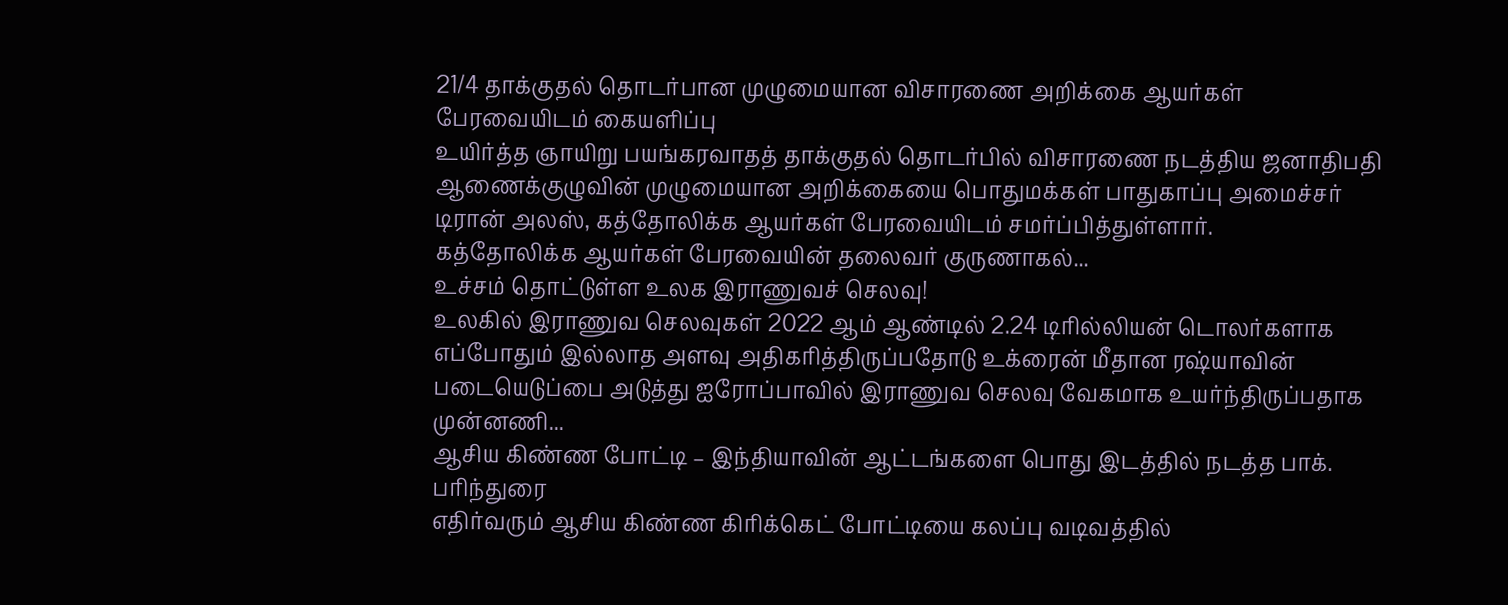21/4 தாக்குதல் தொடர்பான முழுமையான விசாரணை அறிக்கை ஆயர்கள் பேரவையிடம் கையளிப்பு
உயிர்த்த ஞாயிறு பயங்கரவாதத் தாக்குதல் தொடர்பில் விசாரணை நடத்திய ஜனாதிபதி ஆணைக்குழுவின் முழுமையான அறிக்கையை பொதுமக்கள் பாதுகாப்பு அமைச்சர் டிரான் அலஸ், கத்தோலிக்க ஆயர்கள் பேரவையிடம் சமர்ப்பித்துள்ளார்.
கத்தோலிக்க ஆயர்கள் பேரவையின் தலைவர் குருணாகல்...
உச்சம் தொட்டுள்ள உலக இராணுவச் செலவு!
உலகில் இராணுவ செலவுகள் 2022 ஆம் ஆண்டில் 2.24 டிரில்லியன் டொலர்களாக எப்போதும் இல்லாத அளவு அதிகரித்திருப்பதோடு உக்ரைன் மீதான ரஷ்யாவின் படையெடுப்பை அடுத்து ஐரோப்பாவில் இராணுவ செலவு வேகமாக உயர்ந்திருப்பதாக முன்னணி...
ஆசிய கிண்ண போட்டி – இந்தியாவின் ஆட்டங்களை பொது இடத்தில் நடத்த பாக். பரிந்துரை
எதிர்வரும் ஆசிய கிண்ண கிரிக்கெட் போட்டியை கலப்பு வடிவத்தில்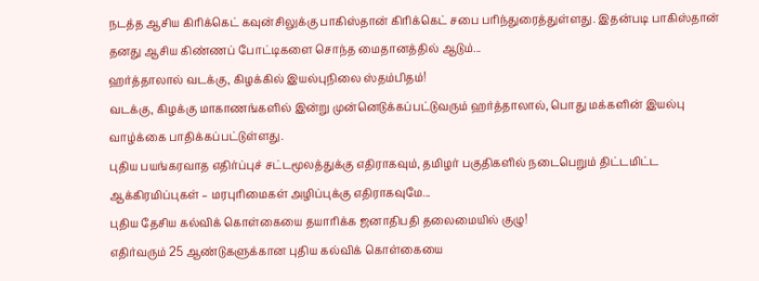நடத்த ஆசிய கிரிக்கெட் கவுன்சிலுக்கு பாகிஸ்தான் கிரிக்கெட் சபை பரிந்துரைத்துள்ளது. இதன்படி பாகிஸ்தான் தனது ஆசிய கிண்ணப் போட்டிகளை சொந்த மைதானத்தில் ஆடும்...
ஹர்த்தாலால் வடக்கு, கிழக்கில் இயல்புநிலை ஸ்தம்பிதம்!
வடக்கு, கிழக்கு மாகாணங்களில் இன்று முன்னெடுக்கப்பட்டுவரும் ஹர்த்தாலால், பொது மக்களின் இயல்பு வாழ்க்கை பாதிக்கப்பட்டுள்ளது.
புதிய பயங்கரவாத எதிர்ப்புச் சட்டமூலத்துக்கு எதிராகவும், தமிழர் பகுதிகளில் நடைபெறும் திட்டமிட்ட ஆக்கிரமிப்புகள் – மரபுரிமைகள் அழிப்புக்கு எதிராகவுமே...
புதிய தேசிய கல்விக் கொள்கையை தயாரிக்க ஜனாதிபதி தலைமையில் குழு!
எதிர்வரும் 25 ஆண்டுகளுக்கான புதிய கல்விக் கொள்கையை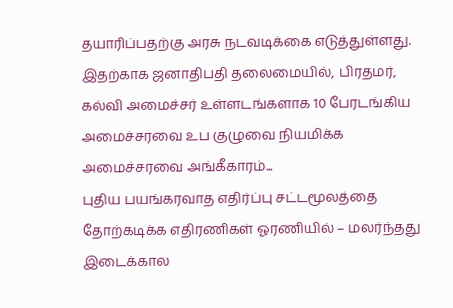தயாரிப்பதற்கு அரசு நடவடிக்கை எடுத்துள்ளது.
இதற்காக ஜனாதிபதி தலைமையில், பிரதமர், கல்வி அமைச்சர் உள்ளடங்களாக 10 பேரடங்கிய அமைச்சரவை உப குழுவை நியமிக்க அமைச்சரவை அங்கீகாரம்...
புதிய பயங்கரவாத எதிர்ப்பு சட்டமூலத்தை தோற்கடிக்க எதிரணிகள் ஓரணியில் – மலர்ந்தது இடைக்கால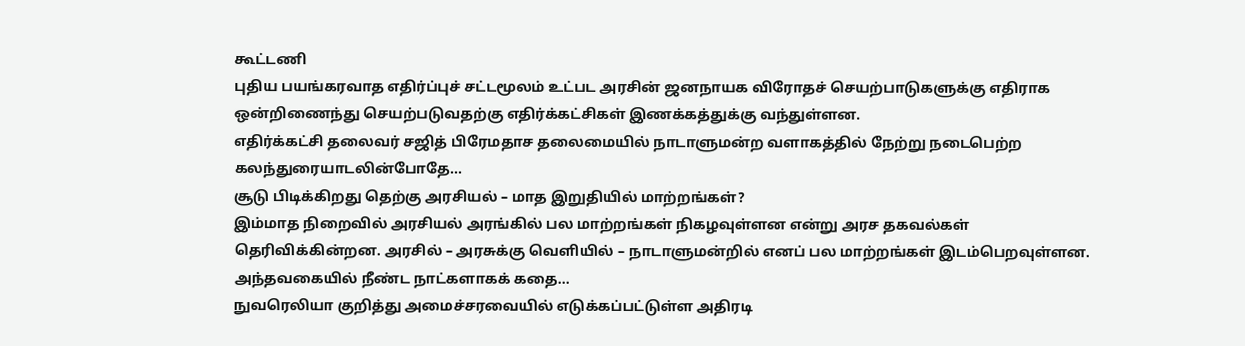கூட்டணி
புதிய பயங்கரவாத எதிர்ப்புச் சட்டமூலம் உட்பட அரசின் ஜனநாயக விரோதச் செயற்பாடுகளுக்கு எதிராக ஒன்றிணைந்து செயற்படுவதற்கு எதிர்க்கட்சிகள் இணக்கத்துக்கு வந்துள்ளன.
எதிர்க்கட்சி தலைவர் சஜித் பிரேமதாச தலைமையில் நாடாளுமன்ற வளாகத்தில் நேற்று நடைபெற்ற கலந்துரையாடலின்போதே...
சூடு பிடிக்கிறது தெற்கு அரசியல் – மாத இறுதியில் மாற்றங்கள்?
இம்மாத நிறைவில் அரசியல் அரங்கில் பல மாற்றங்கள் நிகழவுள்ளன என்று அரச தகவல்கள் தெரிவிக்கின்றன. அரசில் – அரசுக்கு வெளியில் – நாடாளுமன்றில் எனப் பல மாற்றங்கள் இடம்பெறவுள்ளன.
அந்தவகையில் நீண்ட நாட்களாகக் கதை...
நுவரெலியா குறித்து அமைச்சரவையில் எடுக்கப்பட்டுள்ள அதிரடி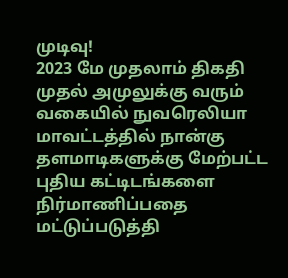முடிவு!
2023 மே முதலாம் திகதி முதல் அமுலுக்கு வரும் வகையில் நுவரெலியா மாவட்டத்தில் நான்கு தளமாடிகளுக்கு மேற்பட்ட புதிய கட்டிடங்களை நிர்மாணிப்பதை மட்டுப்படுத்தி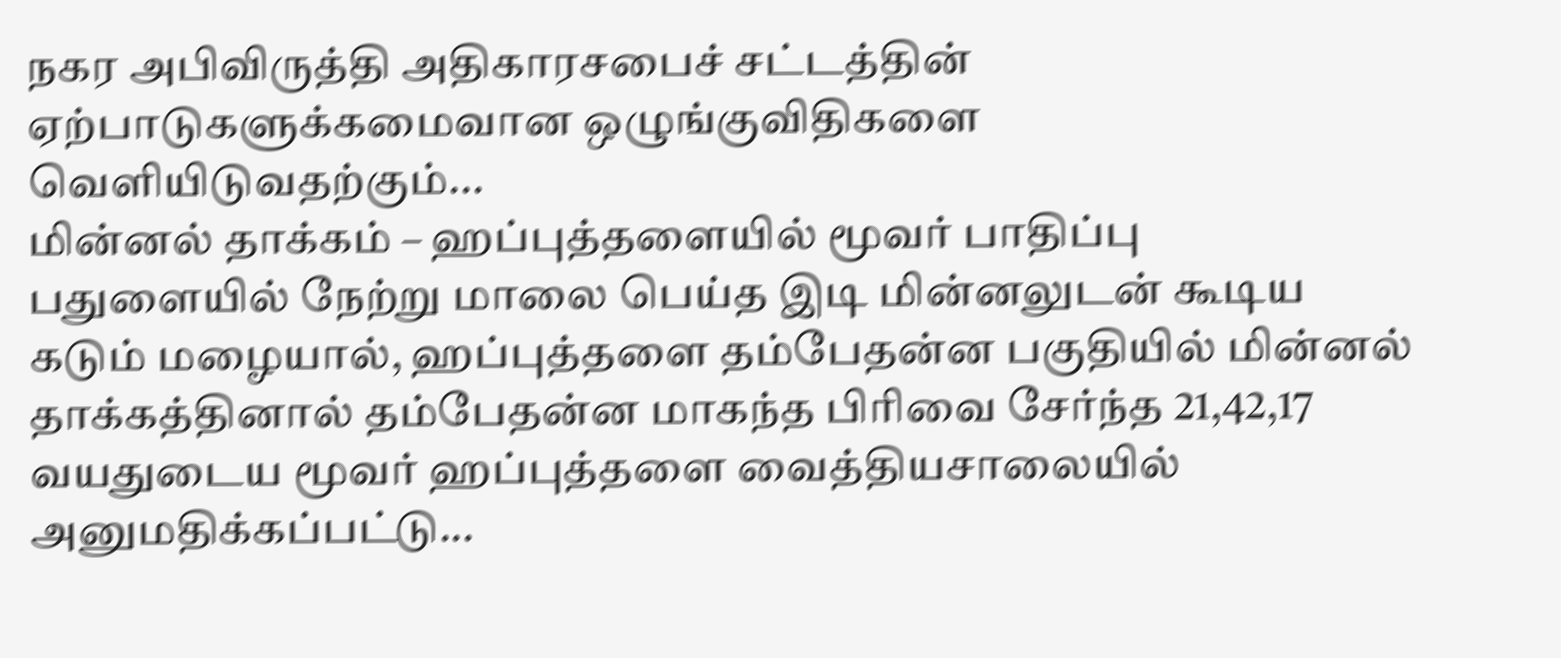நகர அபிவிருத்தி அதிகாரசபைச் சட்டத்தின் ஏற்பாடுகளுக்கமைவான ஒழுங்குவிதிகளை வெளியிடுவதற்கும்...
மின்னல் தாக்கம் – ஹப்புத்தளையில் மூவர் பாதிப்பு
பதுளையில் நேற்று மாலை பெய்த இடி மின்னலுடன் கூடிய கடும் மழையால், ஹப்புத்தளை தம்பேதன்ன பகுதியில் மின்னல் தாக்கத்தினால் தம்பேதன்ன மாகந்த பிரிவை சேர்ந்த 21,42,17 வயதுடைய மூவர் ஹப்புத்தளை வைத்தியசாலையில் அனுமதிக்கப்பட்டு...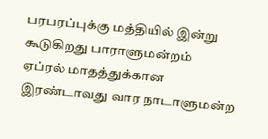பரபரப்புக்கு மத்தியில் இன்று கூடுகிறது பாராளுமன்றம்
ஏப்ரல் மாதத்துக்கான இரண்டாவது வார நாடாளுமன்ற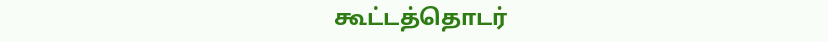கூட்டத்தொடர்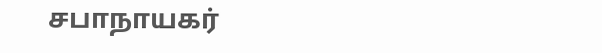சபாநாயகர்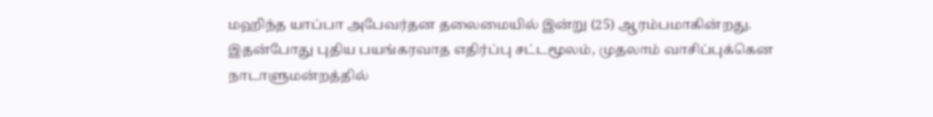மஹிந்த யாப்பா அபேவர்தன தலைமையில் இன்று (25) ஆரம்பமாகின்றது.
இதன்போது புதிய பயங்கரவாத எதிர்ப்பு சட்டமூலம், முதலாம் வாசிப்புக்கென நாடாளுமன்றத்தில்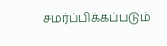சமர்ப்பிக்கப்படும்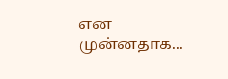என முன்னதாக...